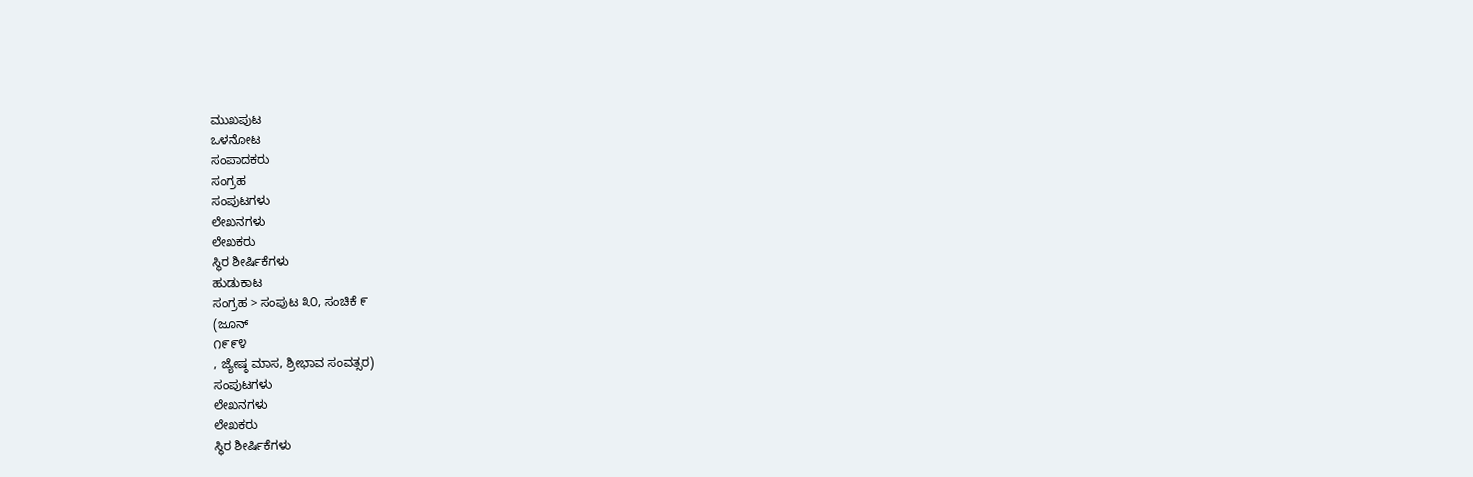ಮುಖಪುಟ
ಒಳನೋಟ
ಸಂಪಾದಕರು
ಸಂಗ್ರಹ
ಸಂಪುಟಗಳು
ಲೇಖನಗಳು
ಲೇಖಕರು
ಸ್ಥಿರ ಶೀರ್ಷಿಕೆಗಳು
ಹುಡುಕಾಟ
ಸಂಗ್ರಹ > ಸಂಪುಟ ೩೦, ಸಂಚಿಕೆ ೯
(ಜೂನ್
೧೯೯೪
, ಜ್ಯೇಷ್ಠ ಮಾಸ, ಶ್ರೀಭಾವ ಸಂವತ್ಸರ)
ಸಂಪುಟಗಳು
ಲೇಖನಗಳು
ಲೇಖಕರು
ಸ್ಥಿರ ಶೀರ್ಷಿಕೆಗಳು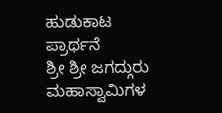ಹುಡುಕಾಟ
ಪ್ರಾರ್ಥನೆ
ಶ್ರೀ ಶ್ರೀ ಜಗದ್ಗುರು ಮಹಾಸ್ವಾಮಿಗಳ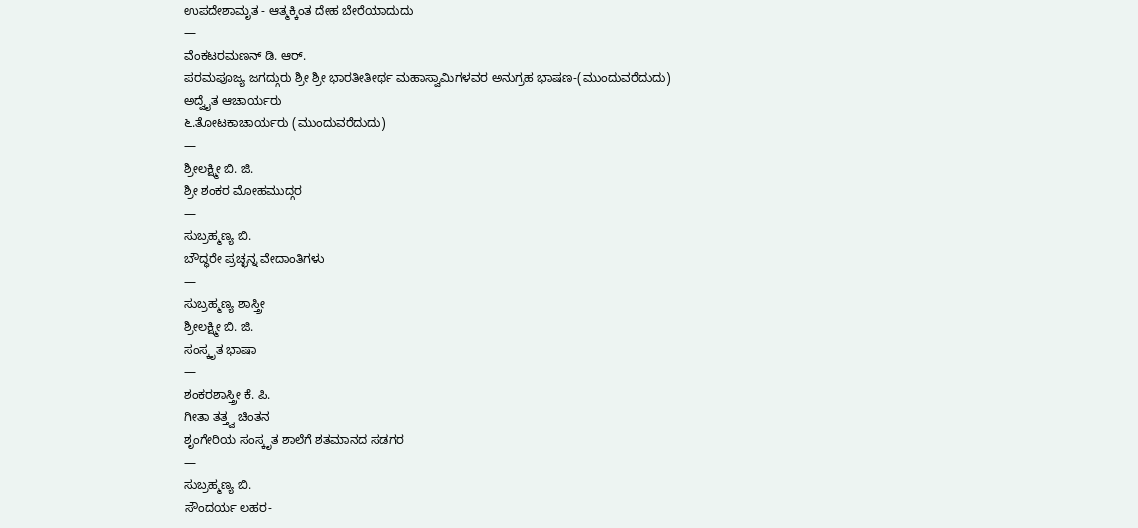ಉಪದೇಶಾಮೃತ - ಆತ್ಮಕ್ಕಿಂತ ದೇಹ ಬೇರೆಯಾದುದು
—
ವೆಂಕಟರಮಣನ್ ಡಿ. ಆರ್.
ಪರಮಪೂಜ್ಯ ಜಗದ್ಗುರು ಶ್ರೀ ಶ್ರೀ ಭಾರತೀತೀರ್ಥ ಮಹಾಸ್ವಾಮಿಗಳವರ ಅನುಗ್ರಹ ಭಾಷಣ-(ಮುಂದುವರೆದುದು)
ಅದ್ವೈತ ಆಚಾರ್ಯರು
೬.ತೋಟಕಾಚಾರ್ಯರು (ಮುಂದುವರೆದುದು)
—
ಶ್ರೀಲಕ್ಷ್ಮೀ ಬಿ. ಜಿ.
ಶ್ರೀ ಶಂಕರ ಮೋಹಮುದ್ಗರ
—
ಸುಬ್ರಹ್ಮಣ್ಯ ಬಿ.
ಬೌದ್ಧರೇ ಪ್ರಚ್ಛನ್ನ ವೇದಾಂತಿಗಳು
—
ಸುಬ್ರಹ್ಮಣ್ಯ ಶಾಸ್ತ್ರೀ
ಶ್ರೀಲಕ್ಷ್ಮೀ ಬಿ. ಜಿ.
ಸಂಸ್ಕೃತ ಭಾಷಾ
—
ಶಂಕರಶಾಸ್ತ್ರೀ ಕೆ. ಪಿ.
ಗೀತಾ ತತ್ತ್ವ ಚಿಂತನ
ಶೃಂಗೇರಿಯ ಸಂಸ್ಕೃತ ಶಾಲೆಗೆ ಶತಮಾನದ ಸಡಗರ
—
ಸುಬ್ರಹ್ಮಣ್ಯ ಬಿ.
ಸೌಂದರ್ಯ ಲಹರ-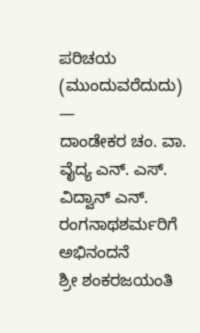ಪರಿಚಯ (ಮುಂದುವರೆದುದು)
—
ದಾಂಡೇಕರ ಚಂ. ವಾ.
ವೈದ್ಯ ಎನ್. ಎಸ್.
ವಿದ್ವಾನ್ ಎನ್. ರಂಗನಾಥಶರ್ಮರಿಗೆ ಅಭಿನಂದನೆ
ಶ್ರೀ ಶಂಕರಜಯಂತಿ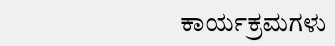ಕಾರ್ಯಕ್ರಮಗಳು